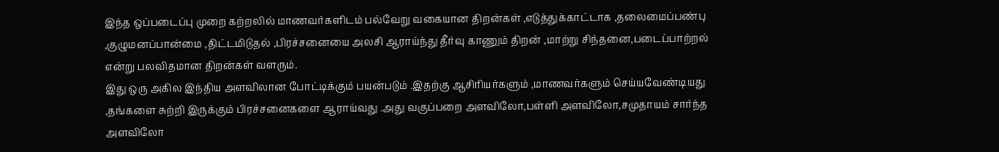இந்த ஒப்படைப்பு முறை கற்றலில் மாணவர்களிடம் பல்வேறு வகையான திறன்கள் ,எடுத்துக்காட்டாக ,தலைமைப்பண்பு ,குழுமனப்பான்மை ,திட்டமிடுதல் ,பிரச்சனையை அலசி ஆராய்ந்து தீர்வு காணும் திறன் ,மாற்று சிந்தனை,படைப்பாற்றல் என்று பலவிதமான திறன்கள் வளரும்.
இது ஒரு அகில இந்திய அளவிலான போட்டிக்கும் பயன்படும் .இதற்கு ஆசிரியர்களும் ,மாணவர்களும் செய்யவேண்டியது ,தங்களை சுற்றி இருக்கும் பிரச்சனைகளை ஆராய்வது .அது வகுப்பறை அளவிலோ,பள்ளி அளவிலோ,சமுதாயம் சார்ந்த அளவிலோ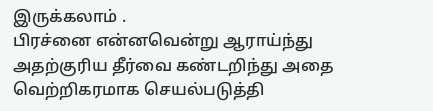இருக்கலாம் .
பிரச்னை என்னவென்று ஆராய்ந்து அதற்குரிய தீர்வை கண்டறிந்து அதை வெற்றிகரமாக செயல்படுத்தி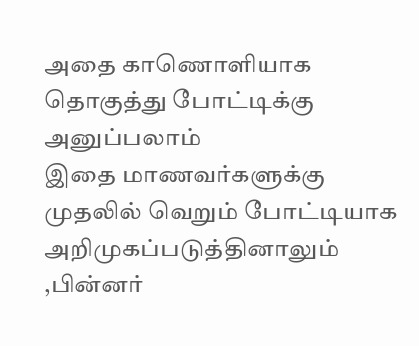அதை காணொளியாக தொகுத்து போட்டிக்கு அனுப்பலாம்
இதை மாணவர்களுக்கு முதலில் வெறும் போட்டியாக அறிமுகப்படுத்தினாலும் ,பின்னர்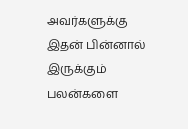அவர்களுக்கு இதன் பின்னால் இருக்கும் பலன்களை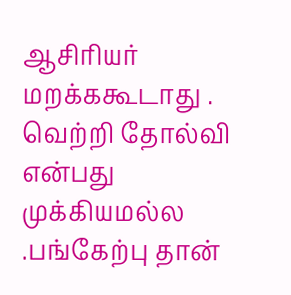ஆசிரியர் மறக்ககூடாது .
வெற்றி தோல்வி என்பது முக்கியமல்ல .பங்கேற்பு தான்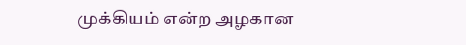முக்கியம் என்ற அழகான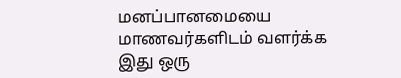மனப்பானமையை மாணவர்களிடம் வளர்க்க இது ஒரு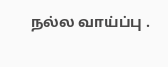நல்ல வாய்ப்பு .